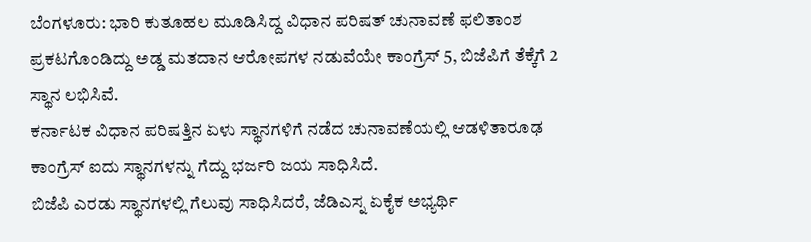ಬೆಂಗಳೂರು: ಭಾರಿ ಕುತೂಹಲ ಮೂಡಿಸಿದ್ದ ವಿಧಾನ ಪರಿಷತ್ ಚುನಾವಣೆ ಫಲಿತಾಂಶ ಪ್ರಕಟಗೊಂಡಿದ್ದು ಅಡ್ಡ ಮತದಾನ ಆರೋಪಗಳ ನಡುವೆಯೇ ಕಾಂಗ್ರೆಸ್ 5, ಬಿಜೆಪಿಗೆ ತೆಕ್ಕೆಗೆ 2 ಸ್ಥಾನ ಲಭಿಸಿವೆ.
ಕರ್ನಾಟಕ ವಿಧಾನ ಪರಿಷತ್ತಿನ ಏಳು ಸ್ಥಾನಗಳಿಗೆ ನಡೆದ ಚುನಾವಣೆಯಲ್ಲಿ ಆಡಳಿತಾರೂಢ ಕಾಂಗ್ರೆಸ್ ಐದು ಸ್ಥಾನಗಳನ್ನು ಗೆದ್ದು ಭರ್ಜರಿ ಜಯ ಸಾಧಿಸಿದೆ.
ಬಿಜೆಪಿ ಎರಡು ಸ್ಥಾನಗಳಲ್ಲಿ ಗೆಲುವು ಸಾಧಿಸಿದರೆ, ಜೆಡಿಎಸ್ನ ಏಕೈಕ ಅಭ್ಯರ್ಥಿ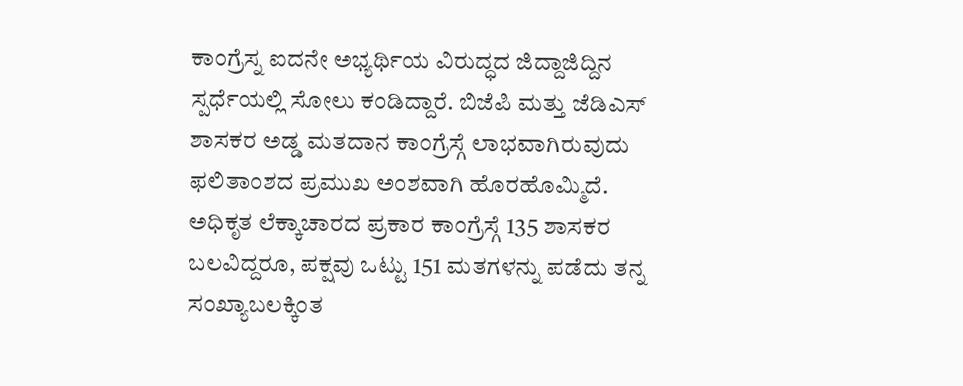ಕಾಂಗ್ರೆಸ್ನ ಐದನೇ ಅಭ್ಯರ್ಥಿಯ ವಿರುದ್ಧದ ಜಿದ್ದಾಜಿದ್ದಿನ ಸ್ಪರ್ಧೆಯಲ್ಲಿ ಸೋಲು ಕಂಡಿದ್ದಾರೆ. ಬಿಜೆಪಿ ಮತ್ತು ಜೆಡಿಎಸ್ ಶಾಸಕರ ಅಡ್ಡ ಮತದಾನ ಕಾಂಗ್ರೆಸ್ಗೆ ಲಾಭವಾಗಿರುವುದು ಫಲಿತಾಂಶದ ಪ್ರಮುಖ ಅಂಶವಾಗಿ ಹೊರಹೊಮ್ಮಿದೆ.
ಅಧಿಕೃತ ಲೆಕ್ಕಾಚಾರದ ಪ್ರಕಾರ ಕಾಂಗ್ರೆಸ್ಗೆ 135 ಶಾಸಕರ ಬಲವಿದ್ದರೂ, ಪಕ್ಷವು ಒಟ್ಟು 151 ಮತಗಳನ್ನು ಪಡೆದು ತನ್ನ ಸಂಖ್ಯಾಬಲಕ್ಕಿಂತ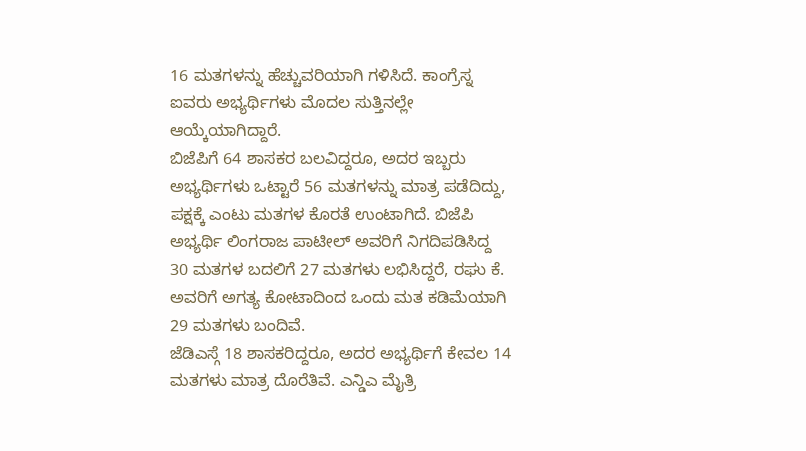16 ಮತಗಳನ್ನು ಹೆಚ್ಚುವರಿಯಾಗಿ ಗಳಿಸಿದೆ. ಕಾಂಗ್ರೆಸ್ನ ಐವರು ಅಭ್ಯರ್ಥಿಗಳು ಮೊದಲ ಸುತ್ತಿನಲ್ಲೇ ಆಯ್ಕೆಯಾಗಿದ್ದಾರೆ.
ಬಿಜೆಪಿಗೆ 64 ಶಾಸಕರ ಬಲವಿದ್ದರೂ, ಅದರ ಇಬ್ಬರು ಅಭ್ಯರ್ಥಿಗಳು ಒಟ್ಟಾರೆ 56 ಮತಗಳನ್ನು ಮಾತ್ರ ಪಡೆದಿದ್ದು, ಪಕ್ಷಕ್ಕೆ ಎಂಟು ಮತಗಳ ಕೊರತೆ ಉಂಟಾಗಿದೆ. ಬಿಜೆಪಿ ಅಭ್ಯರ್ಥಿ ಲಿಂಗರಾಜ ಪಾಟೀಲ್ ಅವರಿಗೆ ನಿಗದಿಪಡಿಸಿದ್ದ 30 ಮತಗಳ ಬದಲಿಗೆ 27 ಮತಗಳು ಲಭಿಸಿದ್ದರೆ, ರಘು ಕೆ. ಅವರಿಗೆ ಅಗತ್ಯ ಕೋಟಾದಿಂದ ಒಂದು ಮತ ಕಡಿಮೆಯಾಗಿ 29 ಮತಗಳು ಬಂದಿವೆ.
ಜೆಡಿಎಸ್ಗೆ 18 ಶಾಸಕರಿದ್ದರೂ, ಅದರ ಅಭ್ಯರ್ಥಿಗೆ ಕೇವಲ 14 ಮತಗಳು ಮಾತ್ರ ದೊರೆತಿವೆ. ಎನ್ಡಿಎ ಮೈತ್ರಿ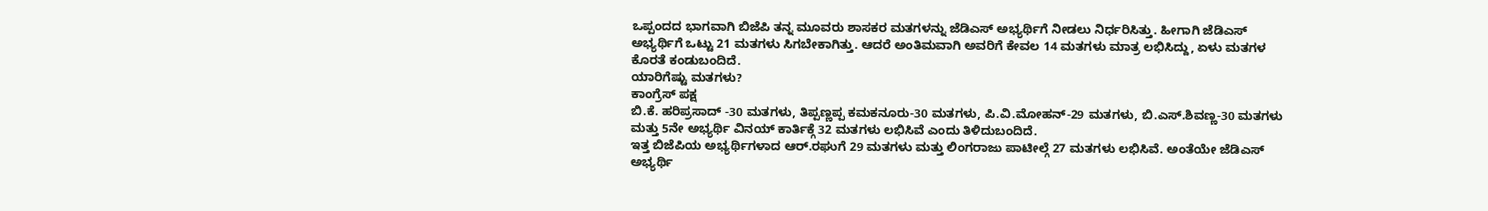ಒಪ್ಪಂದದ ಭಾಗವಾಗಿ ಬಿಜೆಪಿ ತನ್ನ ಮೂವರು ಶಾಸಕರ ಮತಗಳನ್ನು ಜೆಡಿಎಸ್ ಅಭ್ಯರ್ಥಿಗೆ ನೀಡಲು ನಿರ್ಧರಿಸಿತ್ತು. ಹೀಗಾಗಿ ಜೆಡಿಎಸ್ ಅಭ್ಯರ್ಥಿಗೆ ಒಟ್ಟು 21 ಮತಗಳು ಸಿಗಬೇಕಾಗಿತ್ತು. ಆದರೆ ಅಂತಿಮವಾಗಿ ಅವರಿಗೆ ಕೇವಲ 14 ಮತಗಳು ಮಾತ್ರ ಲಭಿಸಿದ್ದು, ಏಳು ಮತಗಳ ಕೊರತೆ ಕಂಡುಬಂದಿದೆ.
ಯಾರಿಗೆಷ್ಟು ಮತಗಳು?
ಕಾಂಗ್ರೆಸ್ ಪಕ್ಷ
ಬಿ.ಕೆ. ಹರಿಪ್ರಸಾದ್ -30 ಮತಗಳು, ತಿಪ್ಪಣ್ಣಪ್ಪ ಕಮಕನೂರು-30 ಮತಗಳು, ಪಿ.ವಿ.ಮೋಹನ್-29 ಮತಗಳು, ಬಿ.ಎಸ್.ಶಿವಣ್ಣ-30 ಮತಗಳು ಮತ್ತು 5ನೇ ಅಭ್ಯರ್ಥಿ ವಿನಯ್ ಕಾರ್ತಿಕ್ಗೆ 32 ಮತಗಳು ಲಭಿಸಿವೆ ಎಂದು ತಿಳಿದುಬಂದಿದೆ.
ಇತ್ತ ಬಿಜೆಪಿಯ ಅಭ್ಯರ್ಥಿಗಳಾದ ಆರ್.ರಘುಗೆ 29 ಮತಗಳು ಮತ್ತು ಲಿಂಗರಾಜು ಪಾಟೀಲ್ಗೆ 27 ಮತಗಳು ಲಭಿಸಿವೆ. ಅಂತೆಯೇ ಜೆಡಿಎಸ್ ಅಭ್ಯರ್ಥಿ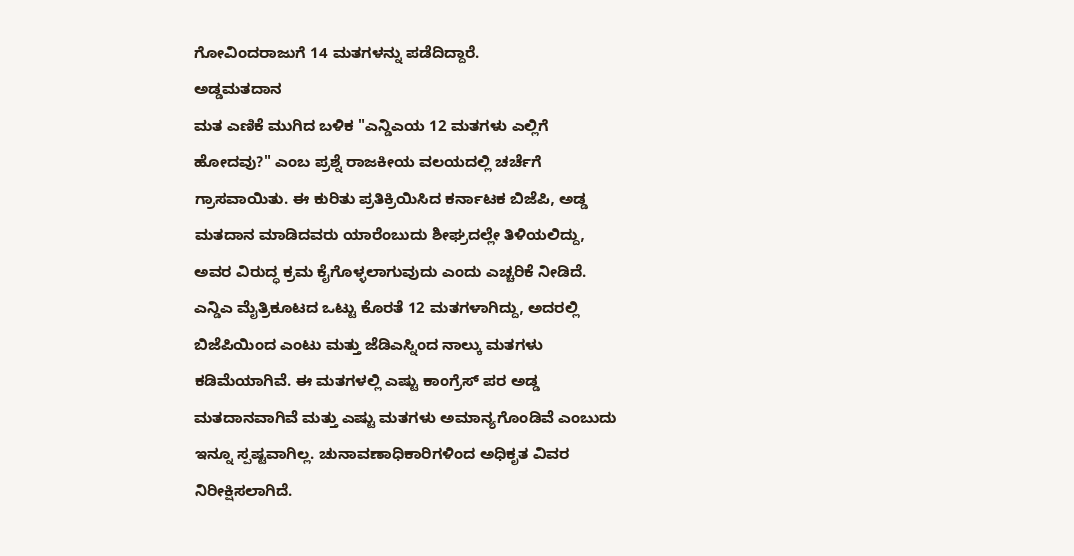ಗೋವಿಂದರಾಜುಗೆ 14 ಮತಗಳನ್ನು ಪಡೆದಿದ್ದಾರೆ.
ಅಡ್ಡಮತದಾನ
ಮತ ಎಣಿಕೆ ಮುಗಿದ ಬಳಿಕ "ಎನ್ಡಿಎಯ 12 ಮತಗಳು ಎಲ್ಲಿಗೆ ಹೋದವು?" ಎಂಬ ಪ್ರಶ್ನೆ ರಾಜಕೀಯ ವಲಯದಲ್ಲಿ ಚರ್ಚೆಗೆ ಗ್ರಾಸವಾಯಿತು. ಈ ಕುರಿತು ಪ್ರತಿಕ್ರಿಯಿಸಿದ ಕರ್ನಾಟಕ ಬಿಜೆಪಿ, ಅಡ್ಡ ಮತದಾನ ಮಾಡಿದವರು ಯಾರೆಂಬುದು ಶೀಘ್ರದಲ್ಲೇ ತಿಳಿಯಲಿದ್ದು, ಅವರ ವಿರುದ್ಧ ಕ್ರಮ ಕೈಗೊಳ್ಳಲಾಗುವುದು ಎಂದು ಎಚ್ಚರಿಕೆ ನೀಡಿದೆ.
ಎನ್ಡಿಎ ಮೈತ್ರಿಕೂಟದ ಒಟ್ಟು ಕೊರತೆ 12 ಮತಗಳಾಗಿದ್ದು, ಅದರಲ್ಲಿ ಬಿಜೆಪಿಯಿಂದ ಎಂಟು ಮತ್ತು ಜೆಡಿಎಸ್ನಿಂದ ನಾಲ್ಕು ಮತಗಳು ಕಡಿಮೆಯಾಗಿವೆ. ಈ ಮತಗಳಲ್ಲಿ ಎಷ್ಟು ಕಾಂಗ್ರೆಸ್ ಪರ ಅಡ್ಡ ಮತದಾನವಾಗಿವೆ ಮತ್ತು ಎಷ್ಟು ಮತಗಳು ಅಮಾನ್ಯಗೊಂಡಿವೆ ಎಂಬುದು ಇನ್ನೂ ಸ್ಪಷ್ಟವಾಗಿಲ್ಲ. ಚುನಾವಣಾಧಿಕಾರಿಗಳಿಂದ ಅಧಿಕೃತ ವಿವರ ನಿರೀಕ್ಷಿಸಲಾಗಿದೆ.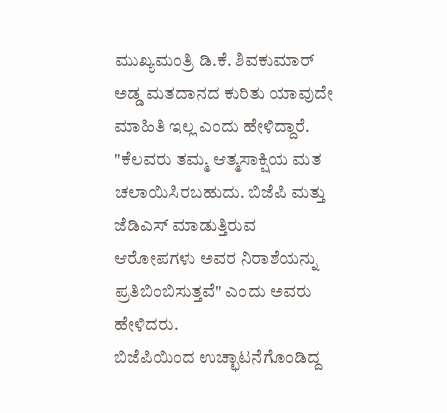ಮುಖ್ಯಮಂತ್ರಿ ಡಿ.ಕೆ. ಶಿವಕುಮಾರ್ ಅಡ್ಡ ಮತದಾನದ ಕುರಿತು ಯಾವುದೇ ಮಾಹಿತಿ ಇಲ್ಲ ಎಂದು ಹೇಳಿದ್ದಾರೆ. "ಕೆಲವರು ತಮ್ಮ ಆತ್ಮಸಾಕ್ಷಿಯ ಮತ ಚಲಾಯಿಸಿರಬಹುದು. ಬಿಜೆಪಿ ಮತ್ತು ಜೆಡಿಎಸ್ ಮಾಡುತ್ತಿರುವ ಆರೋಪಗಳು ಅವರ ನಿರಾಶೆಯನ್ನು ಪ್ರತಿಬಿಂಬಿಸುತ್ತವೆ" ಎಂದು ಅವರು ಹೇಳಿದರು.
ಬಿಜೆಪಿಯಿಂದ ಉಚ್ಛಾಟನೆಗೊಂಡಿದ್ದ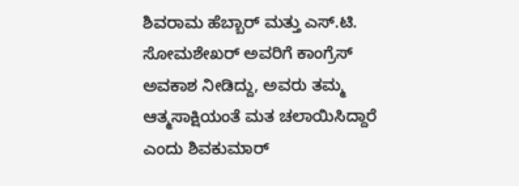ಶಿವರಾಮ ಹೆಬ್ಬಾರ್ ಮತ್ತು ಎಸ್.ಟಿ. ಸೋಮಶೇಖರ್ ಅವರಿಗೆ ಕಾಂಗ್ರೆಸ್ ಅವಕಾಶ ನೀಡಿದ್ದು, ಅವರು ತಮ್ಮ ಆತ್ಮಸಾಕ್ಷಿಯಂತೆ ಮತ ಚಲಾಯಿಸಿದ್ದಾರೆ ಎಂದು ಶಿವಕುಮಾರ್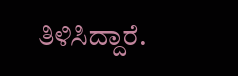ತಿಳಿಸಿದ್ದಾರೆ.